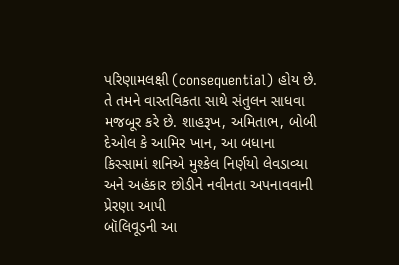પરિણામલક્ષી (consequential) હોય છે. તે તમને વાસ્તવિકતા સાથે સંતુલન સાધવા મજબૂર કરે છે. શાહરૂખ, અમિતાભ, બોબી દેઓલ કે આમિર ખાન, આ બધાના કિસ્સામાં શનિએ મુશ્કેલ નિર્ણયો લેવડાવ્યા અને અહંકાર છોડીને નવીનતા અપનાવવાની પ્રેરણા આપી
બૉલિવૂડની આ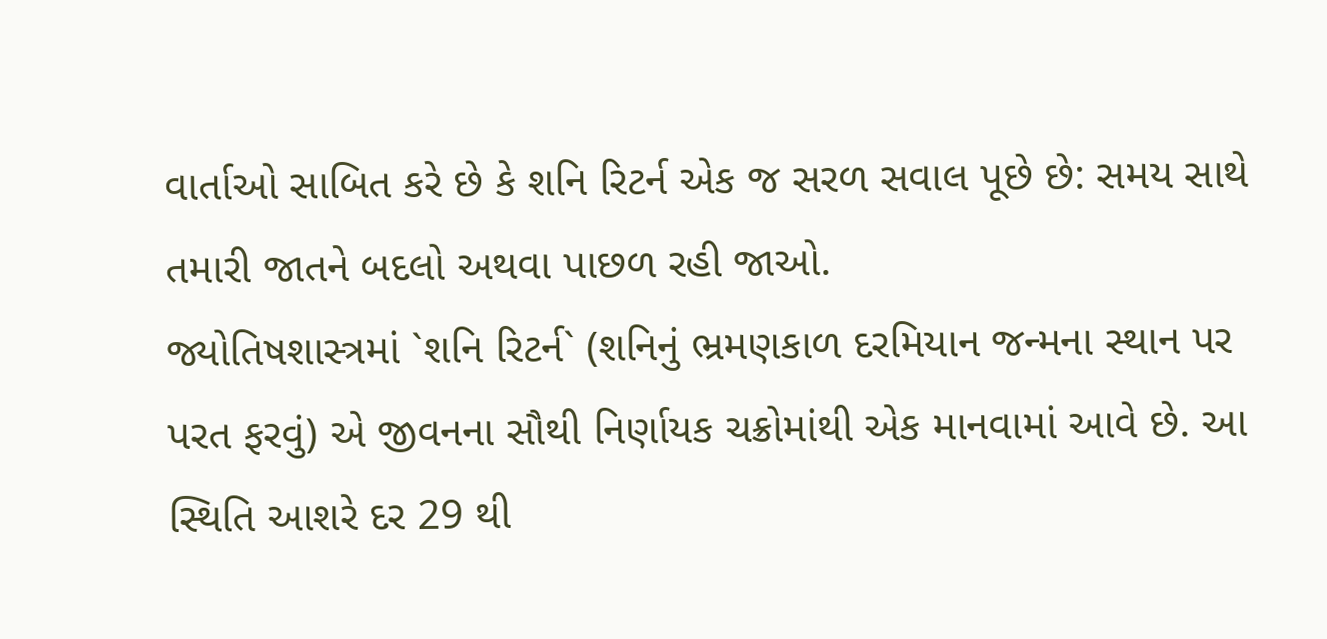વાર્તાઓ સાબિત કરે છે કે શનિ રિટર્ન એક જ સરળ સવાલ પૂછે છે: સમય સાથે તમારી જાતને બદલો અથવા પાછળ રહી જાઓ.
જ્યોતિષશાસ્ત્રમાં `શનિ રિટર્ન` (શનિનું ભ્રમણકાળ દરમિયાન જન્મના સ્થાન પર પરત ફરવું) એ જીવનના સૌથી નિર્ણાયક ચક્રોમાંથી એક માનવામાં આવે છે. આ સ્થિતિ આશરે દર 29 થી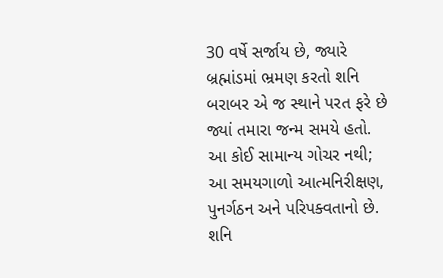30 વર્ષે સર્જાય છે, જ્યારે બ્રહ્માંડમાં ભ્રમણ કરતો શનિ બરાબર એ જ સ્થાને પરત ફરે છે જ્યાં તમારા જન્મ સમયે હતો. આ કોઈ સામાન્ય ગોચર નથી; આ સમયગાળો આત્મનિરીક્ષણ, પુનર્ગઠન અને પરિપક્વતાનો છે. શનિ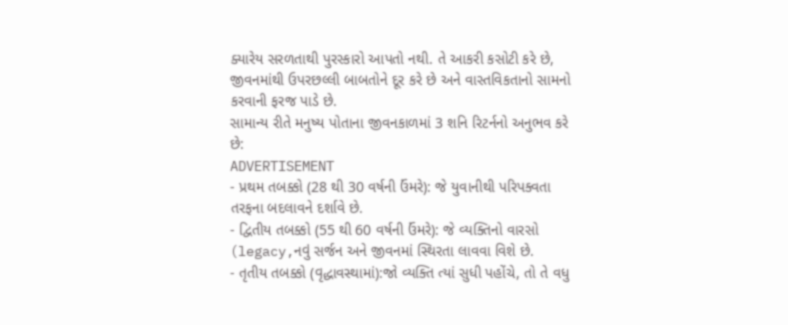ક્યારેય સરળતાથી પુરસ્કારો આપતો નથી. તે આકરી કસોટી કરે છે, જીવનમાંથી ઉપરછલ્લી બાબતોને દૂર કરે છે અને વાસ્તવિકતાનો સામનો કરવાની ફરજ પાડે છે.
સામાન્ય રીતે મનુષ્ય પોતાના જીવનકાળમાં 3 શનિ રિટર્નનો અનુભવ કરે છે:
ADVERTISEMENT
- પ્રથમ તબક્કો (28 થી 30 વર્ષની ઉંમરે): જે યુવાનીથી પરિપક્વતા તરફના બદલાવને દર્શાવે છે.
- દ્વિતીય તબક્કો (55 થી 60 વર્ષની ઉંમરે): જે વ્યક્તિનો વારસો (legacy,નવું સર્જન અને જીવનમાં સ્થિરતા લાવવા વિશે છે.
- તૃતીય તબક્કો (વૃદ્ધાવસ્થામાં):જો વ્યક્તિ ત્યાં સુધી પહોંચે, તો તે વધુ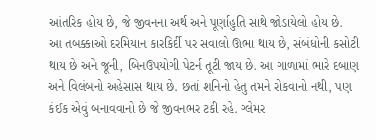આંતરિક હોય છે, જે જીવનના અર્થ અને પૂર્ણાહુતિ સાથે જોડાયેલો હોય છે.
આ તબક્કાઓ દરમિયાન કારકિર્દી પર સવાલો ઊભા થાય છે, સંબંધોની કસોટી થાય છે અને જૂની, બિનઉપયોગી પેટર્ન તૂટી જાય છે. આ ગાળામાં ભારે દબાણ અને વિલંબનો અહેસાસ થાય છે. છતાં શનિનો હેતુ તમને રોકવાનો નથી, પણ કંઈક એવું બનાવવાનો છે જે જીવનભર ટકી રહે. ગ્લેમર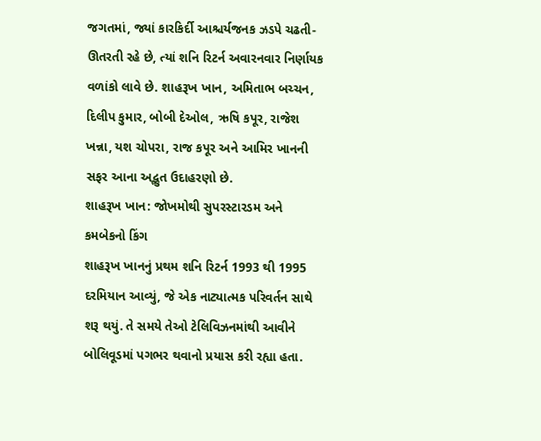જગતમાં, જ્યાં કારકિર્દી આશ્ચર્યજનક ઝડપે ચઢતી-ઊતરતી રહે છે, ત્યાં શનિ રિટર્ન અવારનવાર નિર્ણાયક વળાંકો લાવે છે. શાહરૂખ ખાન, અમિતાભ બચ્ચન, દિલીપ કુમાર, બોબી દેઓલ, ઋષિ કપૂર, રાજેશ ખન્ના, યશ ચોપરા, રાજ કપૂર અને આમિર ખાનની સફર આના અદ્ભુત ઉદાહરણો છે.
શાહરૂખ ખાન: જોખમોથી સુપરસ્ટારડમ અને કમબેકનો કિંગ
શાહરૂખ ખાનનું પ્રથમ શનિ રિટર્ન 1993 થી 1995 દરમિયાન આવ્યું, જે એક નાટ્યાત્મક પરિવર્તન સાથે શરૂ થયું. તે સમયે તેઓ ટેલિવિઝનમાંથી આવીને બોલિવૂડમાં પગભર થવાનો પ્રયાસ કરી રહ્યા હતા.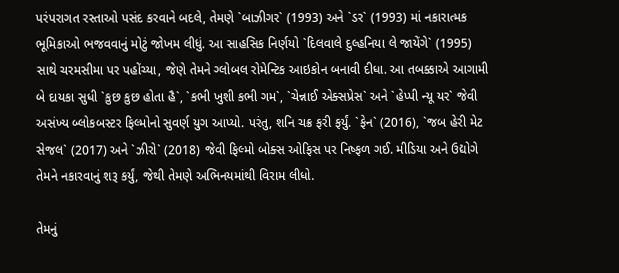પરંપરાગત રસ્તાઓ પસંદ કરવાને બદલે, તેમણે `બાઝીગર` (1993) અને `ડર` (1993) માં નકારાત્મક ભૂમિકાઓ ભજવવાનું મોટું જોખમ લીધું. આ સાહસિક નિર્ણયો `દિલવાલે દુલ્હનિયા લે જાયેંગે` (1995) સાથે ચરમસીમા પર પહોંચ્યા, જેણે તેમને ગ્લોબલ રોમેન્ટિક આઇકોન બનાવી દીધા. આ તબક્કાએ આગામી બે દાયકા સુધી `કુછ કુછ હોતા હૈ`, `કભી ખુશી કભી ગમ`, `ચેન્નાઈ એક્સપ્રેસ` અને `હેપ્પી ન્યૂ યર` જેવી અસંખ્ય બ્લોકબસ્ટર ફિલ્મોનો સુવર્ણ યુગ આપ્યો. પરંતુ, શનિ ચક્ર ફરી ફર્યું. `ફેન` (2016), `જબ હેરી મેટ સેજલ` (2017) અને `ઝીરો` (2018) જેવી ફિલ્મો બોક્સ ઓફિસ પર નિષ્ફળ ગઈ. મીડિયા અને ઉદ્યોગે તેમને નકારવાનું શરૂ કર્યું, જેથી તેમણે અભિનયમાંથી વિરામ લીધો.

તેમનું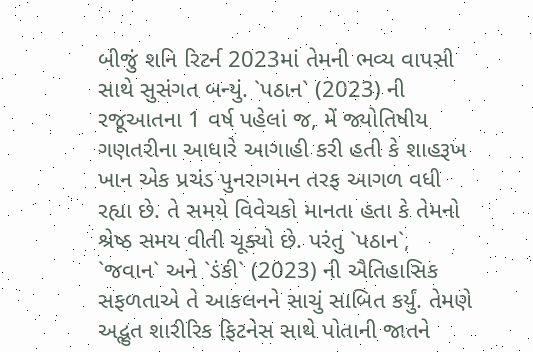બીજું શનિ રિટર્ન 2023માં તેમની ભવ્ય વાપસી સાથે સુસંગત બન્યું. `પઠાન` (2023) ની રજૂઆતના 1 વર્ષ પહેલાં જ, મેં જ્યોતિષીય ગણતરીના આધારે આગાહી કરી હતી કે શાહરૂખ ખાન એક પ્રચંડ પુનરાગમન તરફ આગળ વધી રહ્યા છે. તે સમયે વિવેચકો માનતા હતા કે તેમનો શ્રેષ્ઠ સમય વીતી ચૂક્યો છે. પરંતુ `પઠાન`, `જવાન` અને `ડંકી` (2023) ની ઐતિહાસિક સફળતાએ તે આકલનને સાચું સાબિત કર્યું. તેમણે અદ્ભુત શારીરિક ફિટનેસ સાથે પોતાની જાતને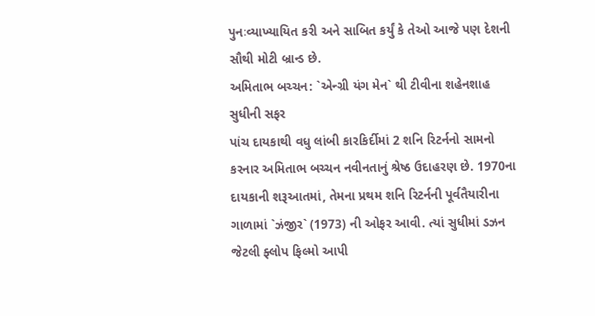પુનઃવ્યાખ્યાયિત કરી અને સાબિત કર્યું કે તેઓ આજે પણ દેશની સૌથી મોટી બ્રાન્ડ છે.
અમિતાભ બચ્ચન: `એન્ગ્રી યંગ મેન` થી ટીવીના શહેનશાહ સુધીની સફર
પાંચ દાયકાથી વધુ લાંબી કારકિર્દીમાં 2 શનિ રિટર્નનો સામનો કરનાર અમિતાભ બચ્ચન નવીનતાનું શ્રેષ્ઠ ઉદાહરણ છે. 1970ના દાયકાની શરૂઆતમાં, તેમના પ્રથમ શનિ રિટર્નની પૂર્વતૈયારીના ગાળામાં `ઝંજીર` (1973) ની ઓફર આવી. ત્યાં સુધીમાં ડઝન જેટલી ફ્લોપ ફિલ્મો આપી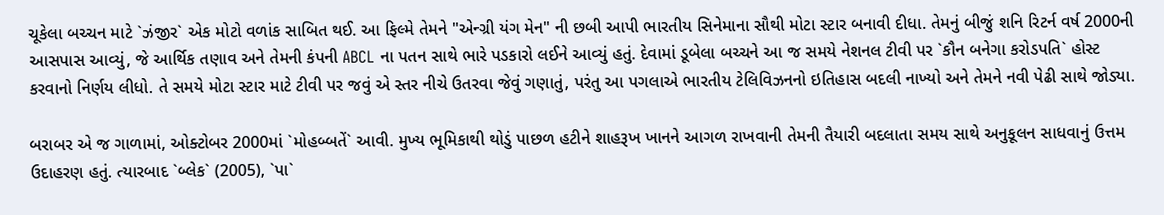ચૂકેલા બચ્ચન માટે `ઝંજીર` એક મોટો વળાંક સાબિત થઈ. આ ફિલ્મે તેમને "એન્ગ્રી યંગ મેન" ની છબી આપી ભારતીય સિનેમાના સૌથી મોટા સ્ટાર બનાવી દીધા. તેમનું બીજું શનિ રિટર્ન વર્ષ 2000ની આસપાસ આવ્યું, જે આર્થિક તણાવ અને તેમની કંપની ABCL ના પતન સાથે ભારે પડકારો લઈને આવ્યું હતું. દેવામાં ડૂબેલા બચ્ચને આ જ સમયે નેશનલ ટીવી પર `કૌન બનેગા કરોડપતિ` હોસ્ટ કરવાનો નિર્ણય લીધો. તે સમયે મોટા સ્ટાર માટે ટીવી પર જવું એ સ્તર નીચે ઉતરવા જેવું ગણાતું, પરંતુ આ પગલાએ ભારતીય ટેલિવિઝનનો ઇતિહાસ બદલી નાખ્યો અને તેમને નવી પેઢી સાથે જોડ્યા.

બરાબર એ જ ગાળામાં, ઓક્ટોબર 2000માં `મોહબ્બતેં` આવી. મુખ્ય ભૂમિકાથી થોડું પાછળ હટીને શાહરૂખ ખાનને આગળ રાખવાની તેમની તૈયારી બદલાતા સમય સાથે અનુકૂલન સાધવાનું ઉત્તમ ઉદાહરણ હતું. ત્યારબાદ `બ્લેક` (2005), `પા`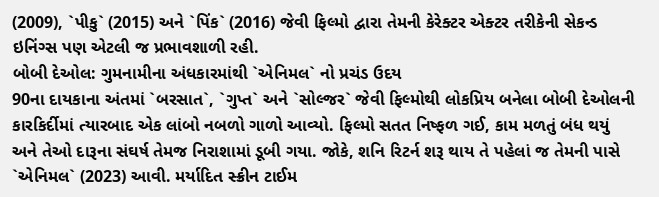(2009), `પીકુ` (2015) અને `પિંક` (2016) જેવી ફિલ્મો દ્વારા તેમની કેરેક્ટર એક્ટર તરીકેની સેકન્ડ ઇનિંગ્સ પણ એટલી જ પ્રભાવશાળી રહી.
બોબી દેઓલ: ગુમનામીના અંધકારમાંથી `એનિમલ` નો પ્રચંડ ઉદય
90ના દાયકાના અંતમાં `બરસાત`, `ગુપ્ત` અને `સોલ્જર` જેવી ફિલ્મોથી લોકપ્રિય બનેલા બોબી દેઓલની કારકિર્દીમાં ત્યારબાદ એક લાંબો નબળો ગાળો આવ્યો. ફિલ્મો સતત નિષ્ફળ ગઈ, કામ મળતું બંધ થયું અને તેઓ દારૂના સંઘર્ષ તેમજ નિરાશામાં ડૂબી ગયા. જોકે, શનિ રિટર્ન શરૂ થાય તે પહેલાં જ તેમની પાસે `એનિમલ` (2023) આવી. મર્યાદિત સ્ક્રીન ટાઈમ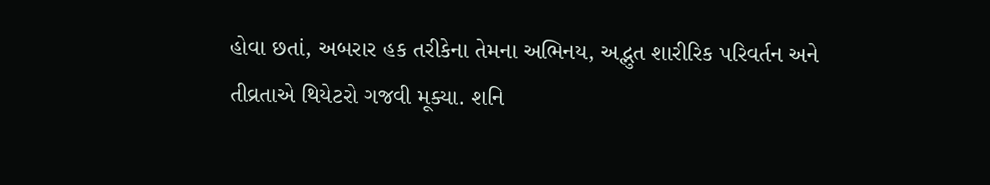હોવા છતાં, અબરાર હક તરીકેના તેમના અભિનય, અદ્ભુત શારીરિક પરિવર્તન અને તીવ્રતાએ થિયેટરો ગજવી મૂક્યા. શનિ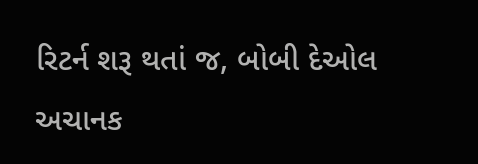રિટર્ન શરૂ થતાં જ, બોબી દેઓલ અચાનક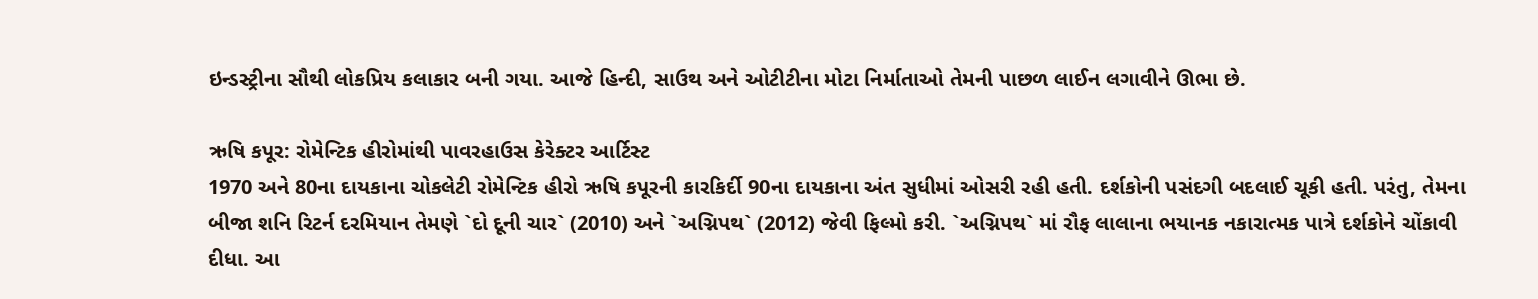ઇન્ડસ્ટ્રીના સૌથી લોકપ્રિય કલાકાર બની ગયા. આજે હિન્દી, સાઉથ અને ઓટીટીના મોટા નિર્માતાઓ તેમની પાછળ લાઈન લગાવીને ઊભા છે.

ઋષિ કપૂર: રોમેન્ટિક હીરોમાંથી પાવરહાઉસ કેરેક્ટર આર્ટિસ્ટ
1970 અને 80ના દાયકાના ચોકલેટી રોમેન્ટિક હીરો ઋષિ કપૂરની કારકિર્દી 90ના દાયકાના અંત સુધીમાં ઓસરી રહી હતી. દર્શકોની પસંદગી બદલાઈ ચૂકી હતી. પરંતુ, તેમના બીજા શનિ રિટર્ન દરમિયાન તેમણે `દો દૂની ચાર` (2010) અને `અગ્નિપથ` (2012) જેવી ફિલ્મો કરી. `અગ્નિપથ` માં રૌફ લાલાના ભયાનક નકારાત્મક પાત્રે દર્શકોને ચોંકાવી દીધા. આ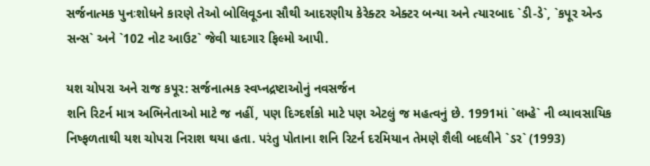સર્જનાત્મક પુનઃશોધને કારણે તેઓ બોલિવૂડના સૌથી આદરણીય કેરેક્ટર એક્ટર બન્યા અને ત્યારબાદ `ડી-ડે`, `કપૂર એન્ડ સન્સ` અને `102 નોટ આઉટ` જેવી યાદગાર ફિલ્મો આપી.

યશ ચોપરા અને રાજ કપૂર: સર્જનાત્મક સ્વપ્નદ્રષ્ટાઓનું નવસર્જન
શનિ રિટર્ન માત્ર અભિનેતાઓ માટે જ નહીં, પણ દિગ્દર્શકો માટે પણ એટલું જ મહત્વનું છે. 1991માં `લમ્હે` ની વ્યાવસાયિક નિષ્ફળતાથી યશ ચોપરા નિરાશ થયા હતા. પરંતુ પોતાના શનિ રિટર્ન દરમિયાન તેમણે શૈલી બદલીને `ડર` (1993)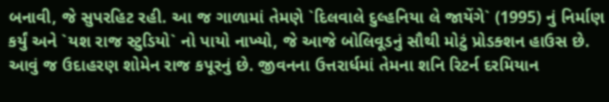બનાવી, જે સુપરહિટ રહી. આ જ ગાળામાં તેમણે `દિલવાલે દુલ્હનિયા લે જાયેંગે` (1995) નું નિર્માણ કર્યું અને `યશ રાજ સ્ટુડિયો` નો પાયો નાખ્યો, જે આજે બોલિવૂડનું સૌથી મોટું પ્રોડક્શન હાઉસ છે. આવું જ ઉદાહરણ શોમેન રાજ કપૂરનું છે. જીવનના ઉત્તરાર્ધમાં તેમના શનિ રિટર્ન દરમિયાન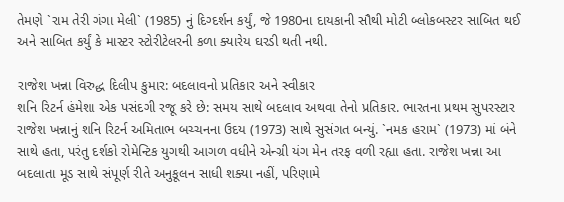તેમણે `રામ તેરી ગંગા મેલી` (1985) નું દિગ્દર્શન કર્યું, જે 1980ના દાયકાની સૌથી મોટી બ્લોકબસ્ટર સાબિત થઈ અને સાબિત કર્યું કે માસ્ટર સ્ટોરીટેલરની કળા ક્યારેય ઘરડી થતી નથી.

રાજેશ ખન્ના વિરુદ્ધ દિલીપ કુમાર: બદલાવનો પ્રતિકાર અને સ્વીકાર
શનિ રિટર્ન હંમેશા એક પસંદગી રજૂ કરે છે: સમય સાથે બદલાવ અથવા તેનો પ્રતિકાર. ભારતના પ્રથમ સુપરસ્ટાર રાજેશ ખન્નાનું શનિ રિટર્ન અમિતાભ બચ્ચનના ઉદય (1973) સાથે સુસંગત બન્યું. `નમક હરામ` (1973) માં બંને સાથે હતા, પરંતુ દર્શકો રોમેન્ટિક યુગથી આગળ વધીને એન્ગ્રી યંગ મેન તરફ વળી રહ્યા હતા. રાજેશ ખન્ના આ બદલાતા મૂડ સાથે સંપૂર્ણ રીતે અનુકૂલન સાધી શક્યા નહીં, પરિણામે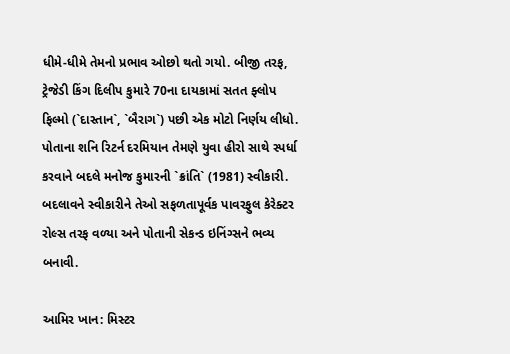ધીમે-ધીમે તેમનો પ્રભાવ ઓછો થતો ગયો. બીજી તરફ, ટ્રેજેડી કિંગ દિલીપ કુમારે 70ના દાયકામાં સતત ફ્લોપ ફિલ્મો (`દાસ્તાન`, `બૈરાગ`) પછી એક મોટો નિર્ણય લીધો. પોતાના શનિ રિટર્ન દરમિયાન તેમણે યુવા હીરો સાથે સ્પર્ધા કરવાને બદલે મનોજ કુમારની `ક્રાંતિ` (1981) સ્વીકારી. બદલાવને સ્વીકારીને તેઓ સફળતાપૂર્વક પાવરફુલ કેરેક્ટર રોલ્સ તરફ વળ્યા અને પોતાની સેકન્ડ ઇનિંગ્સને ભવ્ય બનાવી.

આમિર ખાન: મિસ્ટર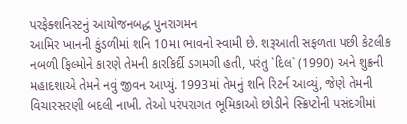પરફેક્શનિસ્ટનું આયોજનબદ્ધ પુનરાગમન
આમિર ખાનની કુંડળીમાં શનિ 10મા ભાવનો સ્વામી છે. શરૂઆતી સફળતા પછી કેટલીક નબળી ફિલ્મોને કારણે તેમની કારકિર્દી ડગમગી હતી, પરંતુ `દિલ` (1990) અને શુક્રની મહાદશાએ તેમને નવું જીવન આપ્યું. 1993માં તેમનું શનિ રિટર્ન આવ્યું, જેણે તેમની વિચારસરણી બદલી નાખી. તેઓ પરંપરાગત ભૂમિકાઓ છોડીને સ્ક્રિપ્ટોની પસંદગીમાં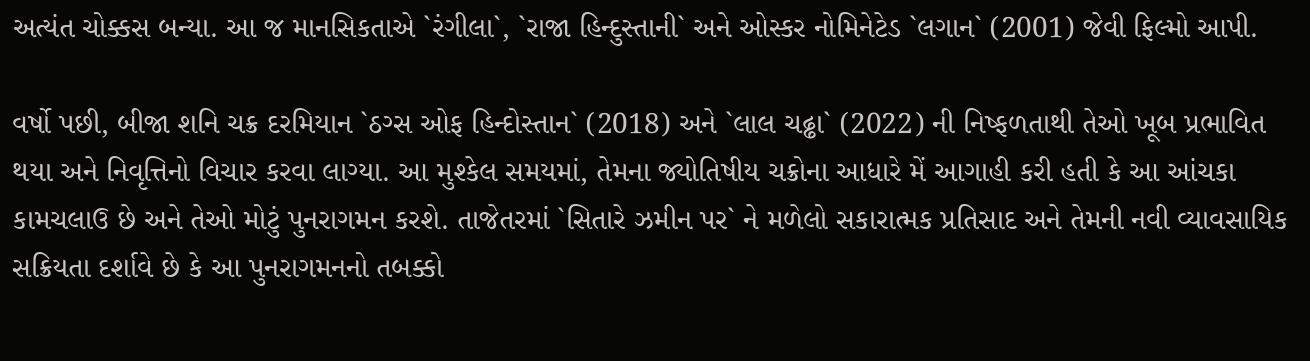અત્યંત ચોક્કસ બન્યા. આ જ માનસિકતાએ `રંગીલા`, `રાજા હિન્દુસ્તાની` અને ઓસ્કર નોમિનેટેડ `લગાન` (2001) જેવી ફિલ્મો આપી.

વર્ષો પછી, બીજા શનિ ચક્ર દરમિયાન `ઠગ્સ ઓફ હિન્દોસ્તાન` (2018) અને `લાલ ચઢ્ઢા` (2022) ની નિષ્ફળતાથી તેઓ ખૂબ પ્રભાવિત થયા અને નિવૃત્તિનો વિચાર કરવા લાગ્યા. આ મુશ્કેલ સમયમાં, તેમના જ્યોતિષીય ચક્રોના આધારે મેં આગાહી કરી હતી કે આ આંચકા કામચલાઉ છે અને તેઓ મોટું પુનરાગમન કરશે. તાજેતરમાં `સિતારે ઝમીન પર` ને મળેલો સકારાત્મક પ્રતિસાદ અને તેમની નવી વ્યાવસાયિક સક્રિયતા દર્શાવે છે કે આ પુનરાગમનનો તબક્કો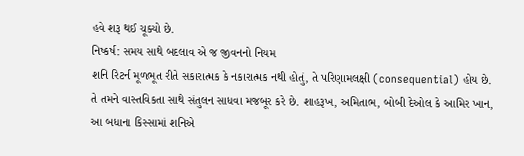હવે શરૂ થઈ ચૂક્યો છે.
નિષ્કર્ષ: સમય સાથે બદલાવ એ જ જીવનનો નિયમ
શનિ રિટર્ન મૂળભૂત રીતે સકારાત્મક કે નકારાત્મક નથી હોતું, તે પરિણામલક્ષી (consequential) હોય છે. તે તમને વાસ્તવિકતા સાથે સંતુલન સાધવા મજબૂર કરે છે. શાહરૂખ, અમિતાભ, બોબી દેઓલ કે આમિર ખાન, આ બધાના કિસ્સામાં શનિએ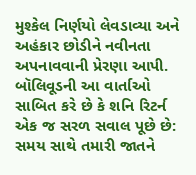મુશ્કેલ નિર્ણયો લેવડાવ્યા અને અહંકાર છોડીને નવીનતા અપનાવવાની પ્રેરણા આપી. બૉલિવૂડની આ વાર્તાઓ સાબિત કરે છે કે શનિ રિટર્ન એક જ સરળ સવાલ પૂછે છે: સમય સાથે તમારી જાતને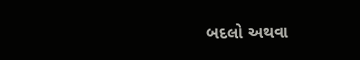બદલો અથવા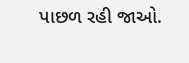પાછળ રહી જાઓ.